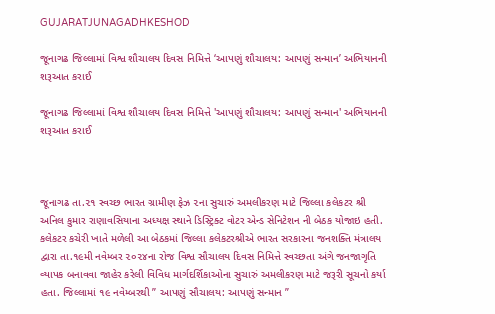GUJARATJUNAGADHKESHOD

જૂનાગઢ જિલ્લામાં વિશ્વ શૌચાલય દિવસ નિમિત્તે ‘આપણું શૌચાલય: આપણું સન્માન’ અભિયાનની શરૂઆત કરાઈ

જૂનાગઢ જિલ્લામાં વિશ્વ શૌચાલય દિવસ નિમિત્તે 'આપણું શૌચાલય: આપણું સન્માન' અભિયાનની શરૂઆત કરાઈ



જૂનાગઢ તા.૨૧ સ્વચ્છ ભારત ગ્રામીણ ફેઝ ૨ના સુચારું અમલીકરણ માટે જિલ્લા કલેકટર શ્રી અનિલ કુમાર રાણાવસિયાના અધ્યક્ષ સ્થાને ડિસ્ટ્રિક્ટ વોટર એન્ડ સેનિટેશન ની બેઠક યોજાઇ હતી. કલેકટર કચેરી ખાતે મળેલી આ બેઠકમાં જિલ્લા કલેકટરશ્રીએ ભારત સરકારના જનશક્તિ મંત્રાલય દ્વારા તા.૧૯મી નવેમ્બર ૨૦૨૪ના રોજ વિશ્વ સૌચાલય દિવસ નિમિત્તે સ્વચ્છતા અંગે જનજાગૃતિ વ્યાપક બનાવવા જાહેર કરેલી વિવિધ માર્ગદર્શિકાઓના સુચારું અમલીકરણ માટે જરૂરી સૂચનો કર્યા હતા. જિલ્લામાં ૧૯ નવેમ્બરથી ” આપણું સૌચાલય: આપણું સન્માન ”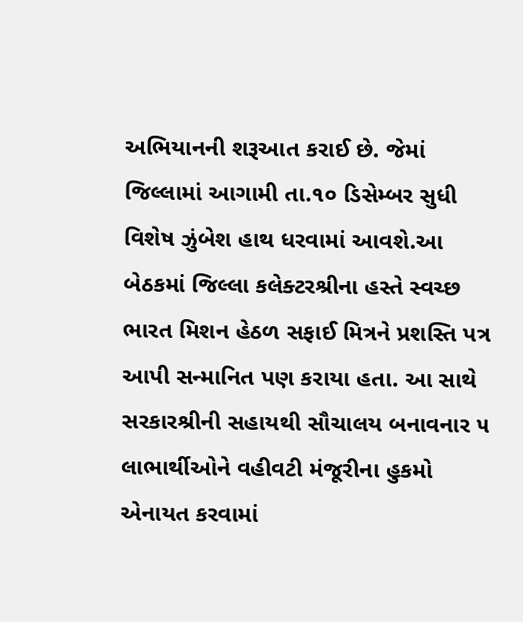અભિયાનની શરૂઆત કરાઈ છે. જેમાં જિલ્લામાં આગામી તા.૧૦ ડિસેમ્બર સુધી વિશેષ ઝુંબેશ હાથ ધરવામાં આવશે.આ બેઠકમાં જિલ્લા કલેક્ટરશ્રીના હસ્તે સ્વચ્છ ભારત મિશન હેઠળ સફાઈ મિત્રને પ્રશસ્તિ પત્ર આપી સન્માનિત પણ કરાયા હતા. આ સાથે સરકારશ્રીની સહાયથી સૌચાલય બનાવનાર ૫ લાભાર્થીઓને વહીવટી મંજૂરીના હુકમો એનાયત કરવામાં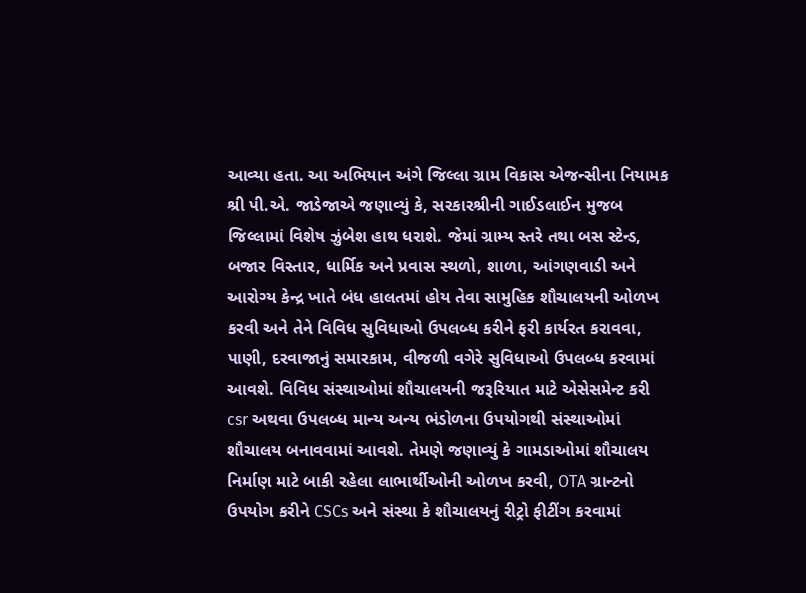આવ્યા હતા. આ અભિયાન અંગે જિલ્લા ગ્રામ વિકાસ એજન્સીના નિયામક શ્રી પી.એ. જાડેજાએ જણાવ્યું કે, સરકારશ્રીની ગાઈડલાઈન મુજબ જિલ્લામાં વિશેષ ઝુંબેશ હાથ ધરાશે. જેમાં ગ્રામ્ય સ્તરે તથા બસ સ્ટેન્ડ, બજાર વિસ્તાર, ધાર્મિક અને પ્રવાસ સ્થળો, શાળા, આંગણવાડી અને આરોગ્ય કેન્દ્ર ખાતે બંધ હાલતમાં હોય તેવા સામુહિક શૌચાલયની ઓળખ કરવી અને તેને વિવિધ સુવિધાઓ ઉપલબ્ધ કરીને ફરી કાર્યરત કરાવવા, પાણી, દરવાજાનું સમારકામ, વીજળી વગેરે સુવિધાઓ ઉપલબ્ધ કરવામાં આવશે. વિવિધ સંસ્થાઓમાં શૌચાલયની જરૂરિયાત માટે એસેસમેન્ટ કરી csr અથવા ઉપલબ્ધ માન્ય અન્ય ભંડોળના ઉપયોગથી સંસ્થાઓમાં શૌચાલય બનાવવામાં આવશે. તેમણે જણાવ્યું કે ગામડાઓમાં શૌચાલય નિર્માણ માટે બાકી રહેલા લાભાર્થીઓની ઓળખ કરવી, OTA ગ્રાન્ટનો ઉપયોગ કરીને CSCs અને સંસ્થા કે શૌચાલયનું રીટ્રો ફીટીંગ કરવામાં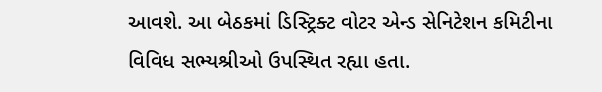આવશે. આ બેઠકમાં ડિસ્ટ્રિક્ટ વોટર એન્ડ સેનિટેશન કમિટીના વિવિધ સભ્યશ્રીઓ ઉપસ્થિત રહ્યા હતા.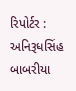રિપોર્ટર : અનિરૂધસિંહ બાબરીયા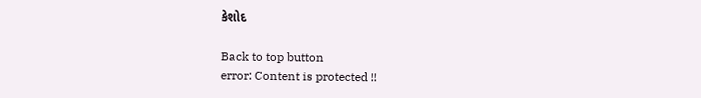કેશોદ

Back to top button
error: Content is protected !!